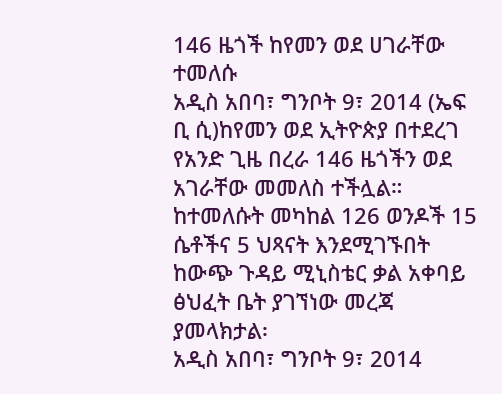146 ዜጎች ከየመን ወደ ሀገራቸው ተመለሱ
አዲስ አበባ፣ ግንቦት 9፣ 2014 (ኤፍ ቢ ሲ)ከየመን ወደ ኢትዮጵያ በተደረገ የአንድ ጊዜ በረራ 146 ዜጎችን ወደ አገራቸው መመለስ ተችሏል።
ከተመለሱት መካከል 126 ወንዶች 15 ሴቶችና 5 ህጻናት እንደሚገኙበት ከውጭ ጉዳይ ሚኒስቴር ቃል አቀባይ ፅህፈት ቤት ያገኘነው መረጃ ያመላክታል፡
አዲስ አበባ፣ ግንቦት 9፣ 2014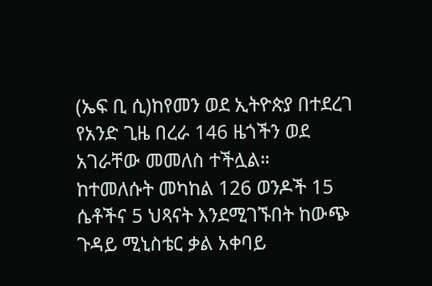(ኤፍ ቢ ሲ)ከየመን ወደ ኢትዮጵያ በተደረገ የአንድ ጊዜ በረራ 146 ዜጎችን ወደ አገራቸው መመለስ ተችሏል።
ከተመለሱት መካከል 126 ወንዶች 15 ሴቶችና 5 ህጻናት እንደሚገኙበት ከውጭ ጉዳይ ሚኒስቴር ቃል አቀባይ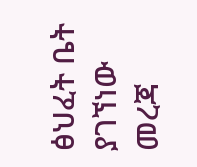ፅህፈት ቤት ያገኘነው መረጃ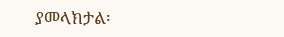ያመላክታል፡